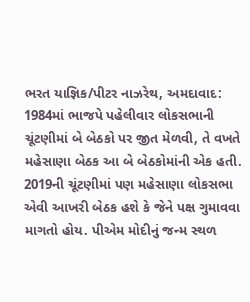ભરત યાજ્ઞિક/પીટર નાઝરેથ, અમદાવાદ: 1984માં ભાજપે પહેલીવાર લોકસભાની ચૂંટણીમાં બે બેઠકો પર જીત મેળવી, તે વખતે મહેસાણા બેઠક આ બે બેઠકોમાંની એક હતી. 2019ની ચૂંટણીમાં પણ મહેસાણા લોકસભા એવી આખરી બેઠક હશે કે જેને પક્ષ ગુમાવવા માગતો હોય. પીએમ મોદીનું જન્મ સ્થળ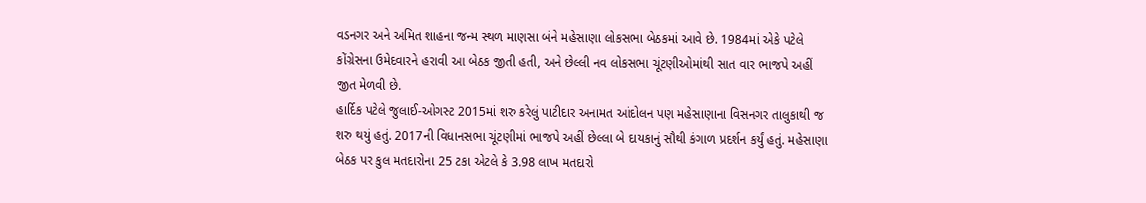વડનગર અને અમિત શાહના જન્મ સ્થળ માણસા બંને મહેસાણા લોકસભા બેઠકમાં આવે છે. 1984માં એકે પટેલે કોંગ્રેસના ઉમેદવારને હરાવી આ બેઠક જીતી હતી, અને છેલ્લી નવ લોકસભા ચૂંટણીઓમાંથી સાત વાર ભાજપે અહીં જીત મેળવી છે.
હાર્દિક પટેલે જુલાઈ-ઓગસ્ટ 2015માં શરુ કરેલું પાટીદાર અનામત આંદોલન પણ મહેસાણાના વિસનગર તાલુકાથી જ શરુ થયું હતું. 2017ની વિધાનસભા ચૂંટણીમાં ભાજપે અહીં છેલ્લા બે દાયકાનું સૌથી કંગાળ પ્રદર્શન કર્યું હતું. મહેસાણા બેઠક પર કુલ મતદારોના 25 ટકા એટલે કે 3.98 લાખ મતદારો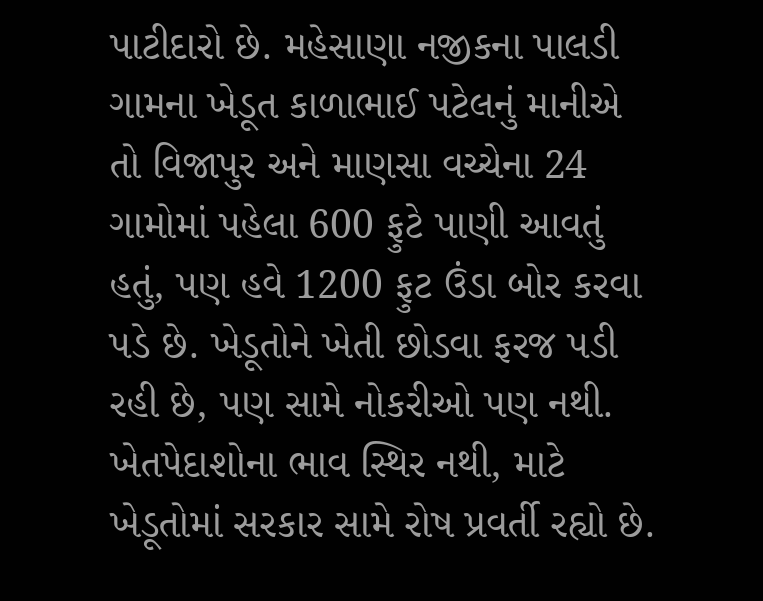પાટીદારો છે. મહેસાણા નજીકના પાલડી ગામના ખેડૂત કાળાભાઈ પટેલનું માનીએ તો વિજાપુર અને માણસા વચ્ચેના 24 ગામોમાં પહેલા 600 ફુટે પાણી આવતું હતું, પણ હવે 1200 ફુટ ઉંડા બોર કરવા પડે છે. ખેડૂતોને ખેતી છોડવા ફરજ પડી રહી છે, પણ સામે નોકરીઓ પણ નથી. ખેતપેદાશોના ભાવ સ્થિર નથી, માટે ખેડૂતોમાં સરકાર સામે રોષ પ્રવર્તી રહ્યો છે.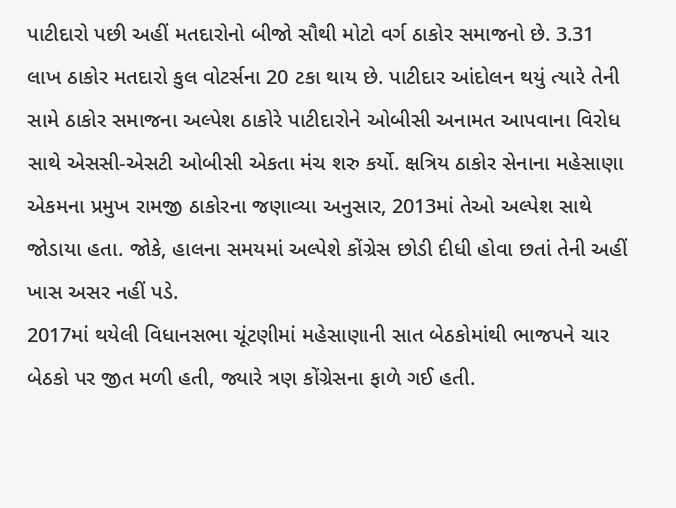પાટીદારો પછી અહીં મતદારોનો બીજો સૌથી મોટો વર્ગ ઠાકોર સમાજનો છે. 3.31 લાખ ઠાકોર મતદારો કુલ વોટર્સના 20 ટકા થાય છે. પાટીદાર આંદોલન થયું ત્યારે તેની સામે ઠાકોર સમાજના અલ્પેશ ઠાકોરે પાટીદારોને ઓબીસી અનામત આપવાના વિરોધ સાથે એસસી-એસટી ઓબીસી એકતા મંચ શરુ કર્યો. ક્ષત્રિય ઠાકોર સેનાના મહેસાણા એકમના પ્રમુખ રામજી ઠાકોરના જણાવ્યા અનુસાર, 2013માં તેઓ અલ્પેશ સાથે જોડાયા હતા. જોકે, હાલના સમયમાં અલ્પેશે કોંગ્રેસ છોડી દીધી હોવા છતાં તેની અહીં ખાસ અસર નહીં પડે.
2017માં થયેલી વિધાનસભા ચૂંટણીમાં મહેસાણાની સાત બેઠકોમાંથી ભાજપને ચાર બેઠકો પર જીત મળી હતી, જ્યારે ત્રણ કોંગ્રેસના ફાળે ગઈ હતી.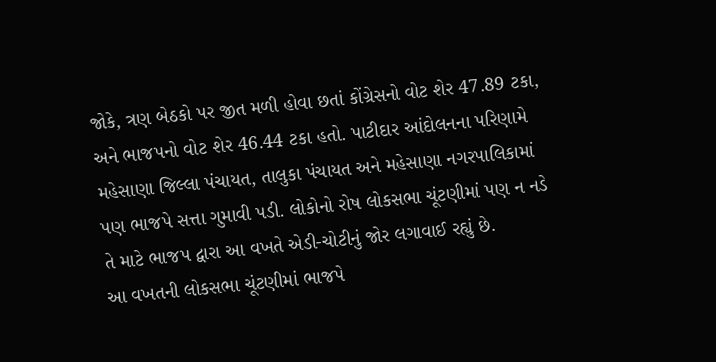જોકે, ત્રણ બેઠકો પર જીત મળી હોવા છતાં કોંગ્રેસનો વોટ શેર 47.89 ટકા, અને ભાજપનો વોટ શેર 46.44 ટકા હતો. પાટીદાર આંદોલનના પરિણામે મહેસાણા જિલ્લા પંચાયત, તાલુકા પંચાયત અને મહેસાણા નગરપાલિકામાં પણ ભાજપે સત્તા ગુમાવી પડી. લોકોનો રોષ લોકસભા ચૂંટણીમાં પણ ન નડે તે માટે ભાજપ દ્વારા આ વખતે એડી-ચોટીનું જોર લગાવાઈ રહ્યું છે.
આ વખતની લોકસભા ચૂંટણીમાં ભાજપે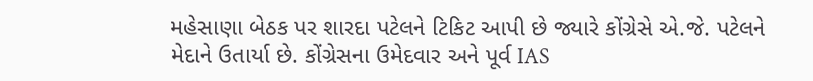મહેસાણા બેઠક પર શારદા પટેલને ટિકિટ આપી છે જ્યારે કોંગ્રેસે એ.જે. પટેલને મેદાને ઉતાર્યા છે. કોંગ્રેસના ઉમેદવાર અને પૂર્વ IAS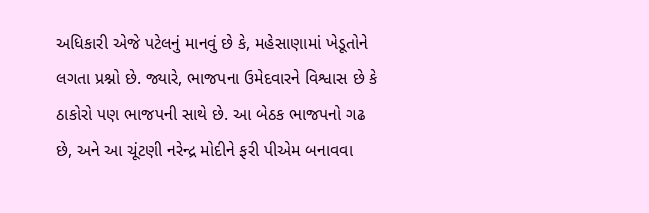અધિકારી એજે પટેલનું માનવું છે કે, મહેસાણામાં ખેડૂતોને લગતા પ્રશ્નો છે. જ્યારે, ભાજપના ઉમેદવારને વિશ્વાસ છે કે ઠાકોરો પણ ભાજપની સાથે છે. આ બેઠક ભાજપનો ગઢ છે, અને આ ચૂંટણી નરેન્દ્ર મોદીને ફરી પીએમ બનાવવા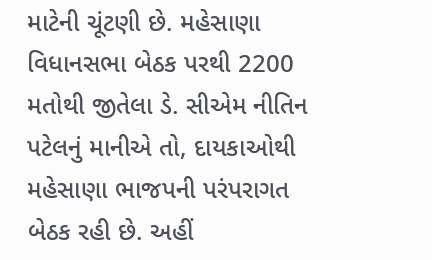માટેની ચૂંટણી છે. મહેસાણા વિધાનસભા બેઠક પરથી 2200 મતોથી જીતેલા ડે. સીએમ નીતિન પટેલનું માનીએ તો, દાયકાઓથી મહેસાણા ભાજપની પરંપરાગત બેઠક રહી છે. અહીં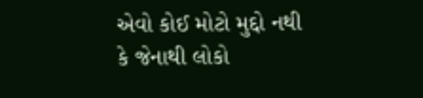એવો કોઈ મોટો મુદ્દો નથી કે જેનાથી લોકો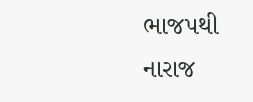ભાજપથી નારાજ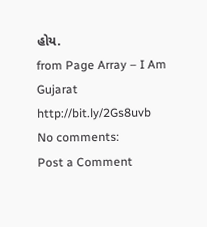હોય.
from Page Array – I Am Gujarat http://bit.ly/2Gs8uvb
No comments:
Post a Comment